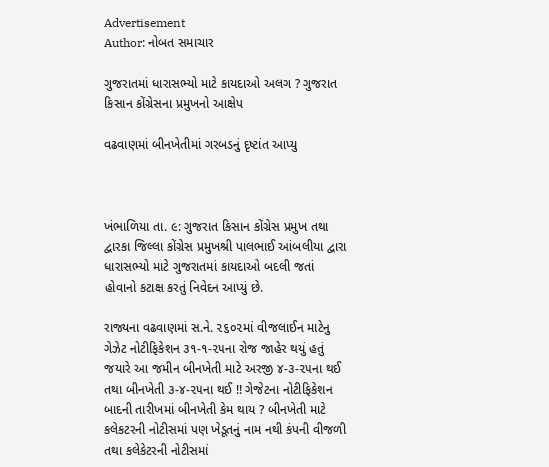Advertisement
Author: નોબત સમાચાર

ગુજરાતમાં ધારાસભ્યો માટે કાયદાઓ અલગ ? ગુજરાત કિસાન કોંગ્રેસના પ્રમુખનો આક્ષેપ

વઢવાણમાં બીનખેતીમાં ગરબડનું દૃષ્ટાંત આપ્યુ



ખંભાળિયા તા. ૯: ગુજરાત કિસાન કોંગ્રેસ પ્રમુખ તથા દ્વારકા જિલ્લા કોંગ્રેસ પ્રમુખશ્રી પાલભાઈ આંબલીયા દ્વારા ધારાસભ્યો માટે ગુજરાતમાં કાયદાઓ બદલી જતાં હોવાનો કટાક્ષ કરતું નિવેદન આપ્યું છે.

રાજ્યના વઢવાણમાં સ.ને. ૨૬૦૨માં વીજલાઈન માટેનુ ગેઝેટ નોટીફિકેશન ૩૧-૧-૨૫ના રોજ જાહેર થયું હતું જયારે આ જમીન બીનખેતી માટે અરજી ૪-૩-૨૫ના થઈ તથા બીનખેતી ૩-૪-૨૫ના થઈ !! ગેજેટના નોટીફિકેશન બાદની તારીખમાં બીનખેતી કેમ થાય ? બીનખેતી માટે કલેકટરની નોટીસમાં પણ ખેડૂતનું નામ નથી કંપની વીજળી તથા કલેકેટરની નોટીસમાં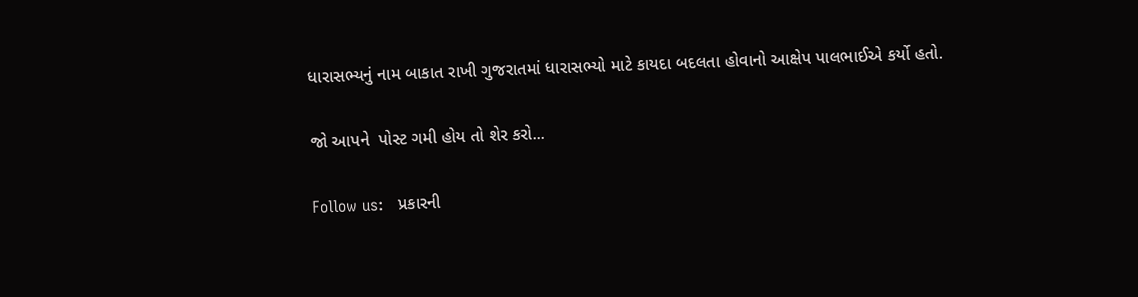ધારાસભ્યનું નામ બાકાત રાખી ગુજરાતમાં ધારાસભ્યો માટે કાયદા બદલતા હોવાનો આક્ષેપ પાલભાઈએ કર્યો હતો.

જો આપને  પોસ્ટ ગમી હોય તો શેર કરો...

Follow us:   પ્રકારની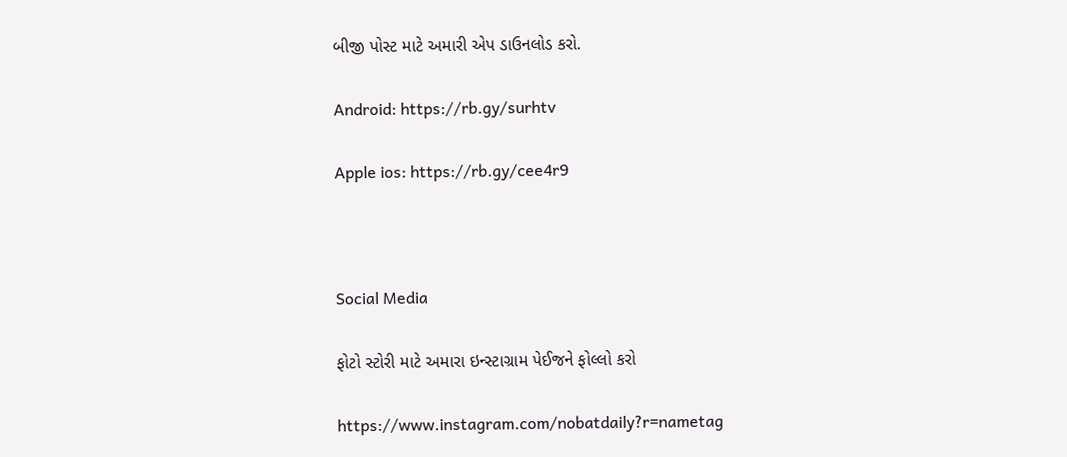બીજી પોસ્ટ માટે અમારી એપ ડાઉનલોડ કરો.

Android: https://rb.gy/surhtv

Apple ios: https://rb.gy/cee4r9



Social Media

ફોટો સ્ટોરી માટે અમારા ઇન્સ્ટાગ્રામ પેઈજને ફોલ્લો કરો

https://www.instagram.com/nobatdaily?r=nametag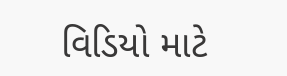વિડિયો માટે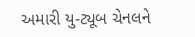અમારી યુ-ટ્યૂબ ચેનલને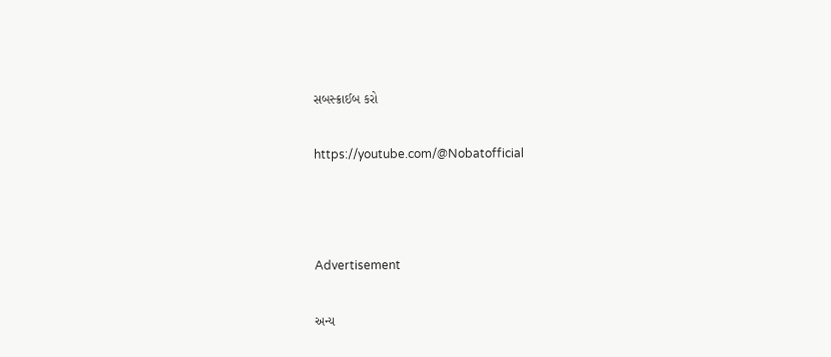સબસ્ક્રાઈબ કરો

https://youtube.com/@Nobatofficial



Advertisement

અન્ય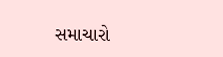સમાચારો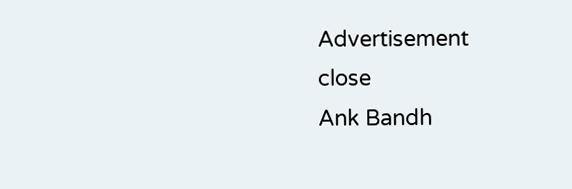Advertisement
close
Ank Bandh